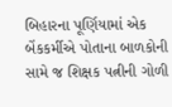બિહારના પૂર્ણિયામાં એક બેંકકર્મીએ પોતાના બાળકોની સામે જ શિક્ષક પત્નીની ગોળી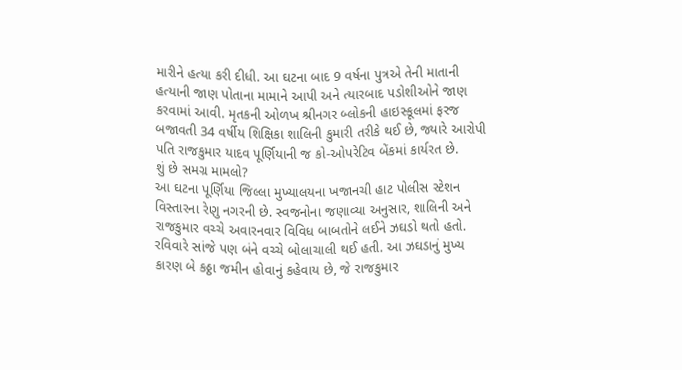મારીને હત્યા કરી દીધી. આ ઘટના બાદ 9 વર્ષના પુત્રએ તેની માતાની હત્યાની જાણ પોતાના મામાને આપી અને ત્યારબાદ પડોશીઓને જાણ કરવામાં આવી. મૃતકની ઓળખ શ્રીનગર બ્લોકની હાઇસ્કૂલમાં ફરજ બજાવતી 34 વર્ષીય શિક્ષિકા શાલિની કુમારી તરીકે થઈ છે, જ્યારે આરોપી પતિ રાજકુમાર યાદવ પૂર્ણિયાની જ કો-ઓપરેટિવ બેંકમાં કાર્યરત છે.
શું છે સમગ્ર મામલો?
આ ઘટના પૂર્ણિયા જિલ્લા મુખ્યાલયના ખજાનચી હાટ પોલીસ સ્ટેશન વિસ્તારના રેણુ નગરની છે. સ્વજનોના જણાવ્યા અનુસાર, શાલિની અને રાજકુમાર વચ્ચે અવારનવાર વિવિધ બાબતોને લઈને ઝઘડો થતો હતો. રવિવારે સાંજે પણ બંને વચ્ચે બોલાચાલી થઈ હતી. આ ઝઘડાનું મુખ્ય કારણ બે કઠ્ઠા જમીન હોવાનું કહેવાય છે, જે રાજકુમાર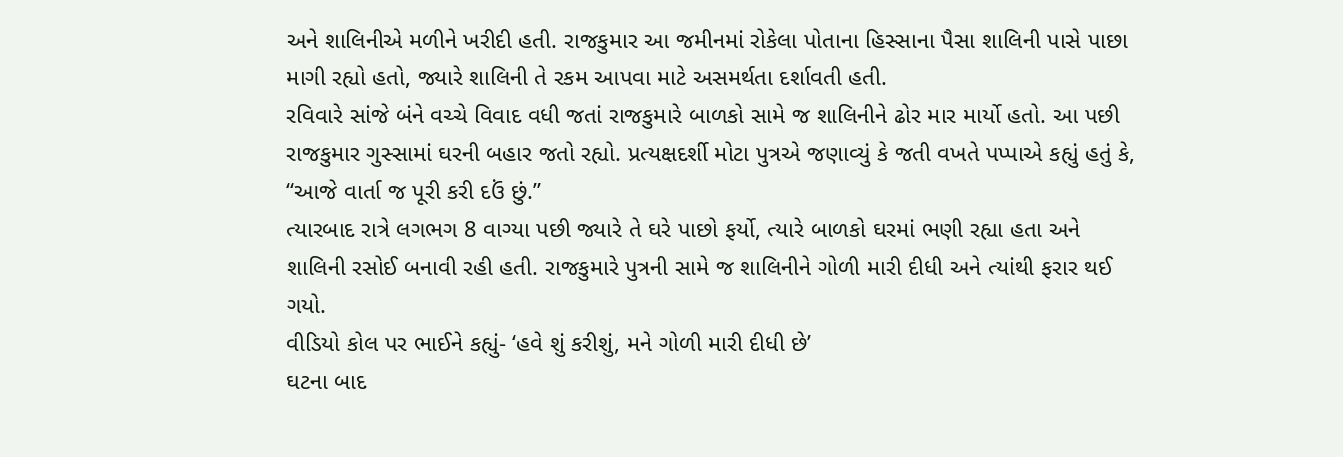અને શાલિનીએ મળીને ખરીદી હતી. રાજકુમાર આ જમીનમાં રોકેલા પોતાના હિસ્સાના પૈસા શાલિની પાસે પાછા માગી રહ્યો હતો, જ્યારે શાલિની તે રકમ આપવા માટે અસમર્થતા દર્શાવતી હતી.
રવિવારે સાંજે બંને વચ્ચે વિવાદ વધી જતાં રાજકુમારે બાળકો સામે જ શાલિનીને ઢોર માર માર્યો હતો. આ પછી રાજકુમાર ગુસ્સામાં ઘરની બહાર જતો રહ્યો. પ્રત્યક્ષદર્શી મોટા પુત્રએ જણાવ્યું કે જતી વખતે પપ્પાએ કહ્યું હતું કે, “આજે વાર્તા જ પૂરી કરી દઉં છું.”
ત્યારબાદ રાત્રે લગભગ 8 વાગ્યા પછી જ્યારે તે ઘરે પાછો ફર્યો, ત્યારે બાળકો ઘરમાં ભણી રહ્યા હતા અને શાલિની રસોઈ બનાવી રહી હતી. રાજકુમારે પુત્રની સામે જ શાલિનીને ગોળી મારી દીધી અને ત્યાંથી ફરાર થઈ ગયો.
વીડિયો કોલ પર ભાઈને કહ્યું- ‘હવે શું કરીશું, મને ગોળી મારી દીધી છે’
ઘટના બાદ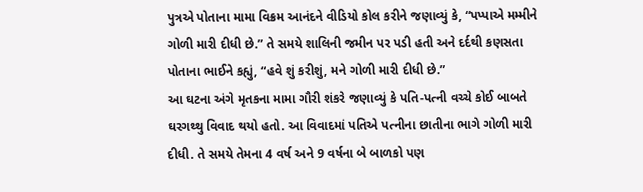પુત્રએ પોતાના મામા વિક્રમ આનંદને વીડિયો કોલ કરીને જણાવ્યું કે, “પપ્પાએ મમ્મીને ગોળી મારી દીધી છે.” તે સમયે શાલિની જમીન પર પડી હતી અને દર્દથી કણસતા પોતાના ભાઈને કહ્યું, “હવે શું કરીશું, મને ગોળી મારી દીધી છે.”
આ ઘટના અંગે મૃતકના મામા ગૌરી શંકરે જણાવ્યું કે પતિ-પત્ની વચ્ચે કોઈ બાબતે ઘરગથ્થુ વિવાદ થયો હતો. આ વિવાદમાં પતિએ પત્નીના છાતીના ભાગે ગોળી મારી દીધી. તે સમયે તેમના 4 વર્ષ અને 9 વર્ષના બે બાળકો પણ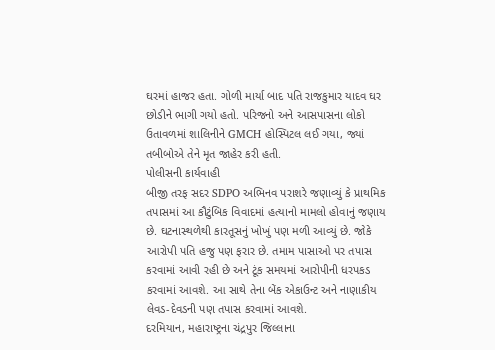ઘરમાં હાજર હતા. ગોળી માર્યા બાદ પતિ રાજકુમાર યાદવ ઘર છોડીને ભાગી ગયો હતો. પરિજનો અને આસપાસના લોકો ઉતાવળમાં શાલિનીને GMCH હોસ્પિટલ લઈ ગયા, જ્યાં તબીબોએ તેને મૃત જાહેર કરી હતી.
પોલીસની કાર્યવાહી
બીજી તરફ સદર SDPO અભિનવ પરાશરે જણાવ્યું કે પ્રાથમિક તપાસમાં આ કૌટુંબિક વિવાદમાં હત્યાનો મામલો હોવાનું જણાય છે. ઘટનાસ્થળેથી કારતૂસનું ખોખું પણ મળી આવ્યું છે. જોકે આરોપી પતિ હજુ પણ ફરાર છે. તમામ પાસાઓ પર તપાસ કરવામાં આવી રહી છે અને ટૂંક સમયમાં આરોપીની ધરપકડ કરવામાં આવશે. આ સાથે તેના બેંક એકાઉન્ટ અને નાણાકીય લેવડ-દેવડની પણ તપાસ કરવામાં આવશે.
દરમિયાન, મહારાષ્ટ્રના ચંદ્રપુર જિલ્લાના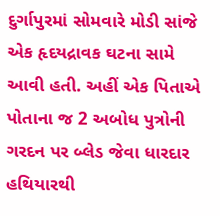દુર્ગાપુરમાં સોમવારે મોડી સાંજે એક હૃદયદ્રાવક ઘટના સામે આવી હતી. અહીં એક પિતાએ પોતાના જ 2 અબોધ પુત્રોની ગરદન પર બ્લેડ જેવા ધારદાર હથિયારથી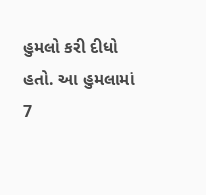હુમલો કરી દીધો હતો. આ હુમલામાં 7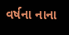વર્ષના નાના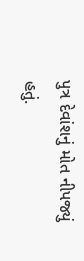પુત્ર દેવાંશનું મોત નીપજ્યું હતું.